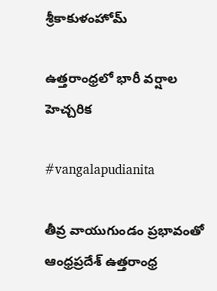శ్రీకాకుళంహోమ్

ఉత్తరాంధ్రలో భారీ వర్షాల హెచ్చరిక

#vangalapudianita

తీవ్ర వాయుగుండం ప్రభావంతో ఆంధ్రప్రదేశ్ ఉత్తరాంధ్ర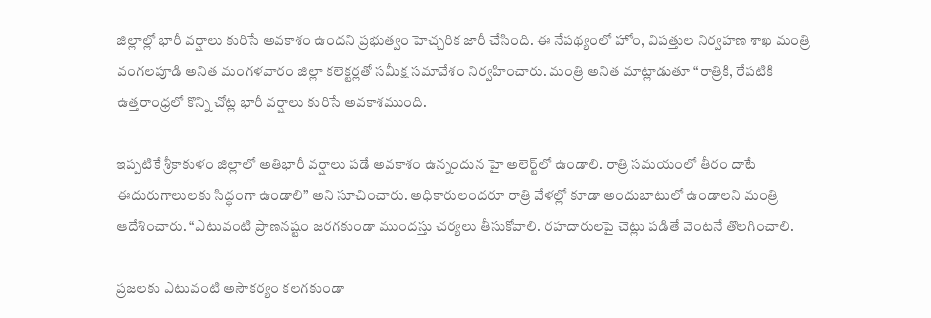జిల్లాల్లో భారీ వర్షాలు కురిసే అవకాశం ఉందని ప్రభుత్వం హెచ్చరిక జారీ చేసింది. ఈ నేపథ్యంలో హోం, విపత్తుల నిర్వహణ శాఖ మంత్రి వంగలపూడి అనిత మంగళవారం జిల్లా కలెక్టర్లతో సమీక్ష సమావేశం నిర్వహించారు. మంత్రి అనిత మాట్లాడుతూ “రాత్రికి, రేపటికి ఉత్తరాంధ్రలో కొన్ని చోట్ల భారీ వర్షాలు కురిసే అవకాశముంది.

ఇప్పటికే శ్రీకాకుళం జిల్లాలో అతిభారీ వర్షాలు పడే అవకాశం ఉన్నందున హై అలెర్ట్‌లో ఉండాలి. రాత్రి సమయంలో తీరం దాటే ఈదురుగాలులకు సిద్ధంగా ఉండాలి” అని సూచించారు. అధికారులందరూ రాత్రి వేళల్లో కూడా అందుబాటులో ఉండాలని మంత్రి ఆదేశించారు. “ఎటువంటి ప్రాణనష్టం జరగకుండా ముందస్తు చర్యలు తీసుకోవాలి. రహదారులపై చెట్లు పడితే వెంటనే తొలగించాలి.

ప్రజలకు ఎటువంటి అసౌకర్యం కలగకుండా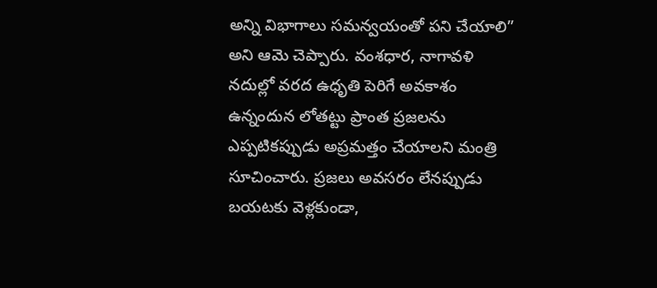అన్ని విభాగాలు సమన్వయంతో పని చేయాలి” అని ఆమె చెప్పారు. వంశధార, నాగావళి నదుల్లో వరద ఉధృతి పెరిగే అవకాశం ఉన్నందున లోతట్టు ప్రాంత ప్రజలను ఎప్పటికప్పుడు అప్రమత్తం చేయాలని మంత్రి సూచించారు. ప్రజలు అవసరం లేనప్పుడు బయటకు వెళ్లకుండా,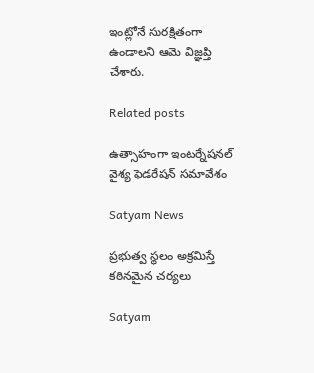ఇంట్లోనే సురక్షితంగా ఉండాలని ఆమె విజ్ఞప్తి చేశారు.

Related posts

ఉత్సాహంగా ఇంటర్నేషనల్ వైశ్య ఫెడరేషన్ సమావేశం

Satyam News

ప్రభుత్వ స్థలం అక్రమిస్తే కఠినమైన చర్యలు

Satyam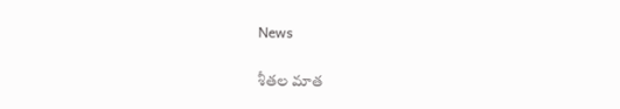News

శీతల మాత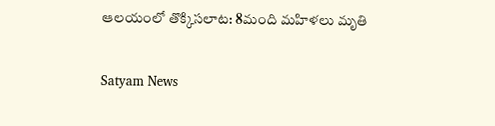ఆలయంలో తొక్కిసలాట: 8మంది మహిళలు మృతి

Satyam News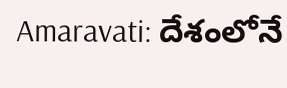Amaravati: దేశంలోనే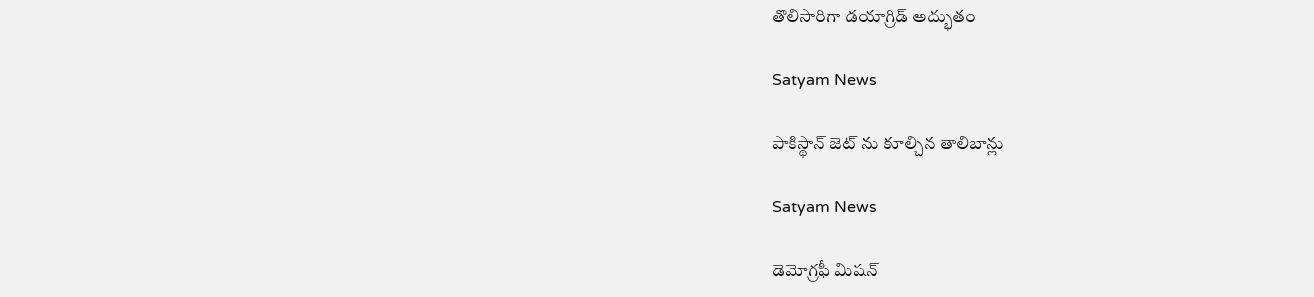తొలిసారిగా డయాగ్రిడ్ అద్భుతం

Satyam News

పాకిస్థాన్ జెట్ ను కూల్చిన తాలిబాన్లు

Satyam News

డెమోగ్రఫీ మిషన్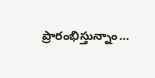ప్రారంభిస్తున్నాం…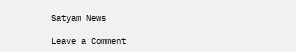Satyam News

Leave a Comment